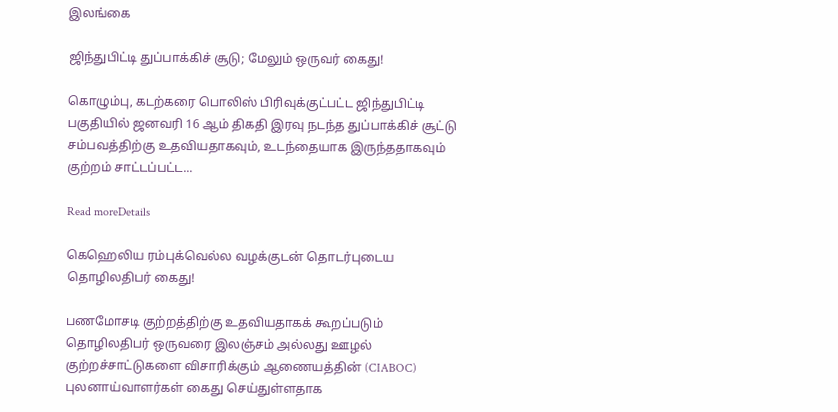இலங்கை

ஜிந்துபிட்டி துப்பாக்கிச் சூடு; மேலும் ஒருவர் கைது!

கொழும்பு, கடற்கரை பொலிஸ் பிரிவுக்குட்பட்ட ஜிந்துபிட்டி பகுதியில் ஜனவரி 16 ஆம் திகதி இரவு நடந்த துப்பாக்கிச் சூட்டு சம்பவத்திற்கு உதவியதாகவும், உடந்தையாக இருந்ததாகவும் குற்றம் சாட்டப்பட்ட...

Read moreDetails

கெஹெலிய ரம்புக்வெல்ல வழக்குடன் தொடர்புடைய தொழிலதிபர் கைது!

பணமோசடி குற்றத்திற்கு உதவியதாகக் கூறப்படும் தொழிலதிபர் ஒருவரை இலஞ்சம் அல்லது ஊழல் குற்றச்சாட்டுகளை விசாரிக்கும் ஆணையத்தின் (CIABOC) புலனாய்வாளர்கள் கைது செய்துள்ளதாக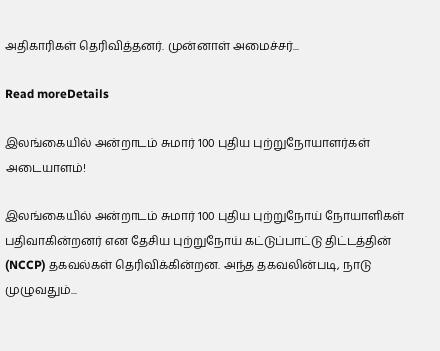அதிகாரிகள் தெரிவித்தனர். முன்னாள் அமைச்சர்...

Read moreDetails

இலங்கையில் அன்றாடம் சுமார் 100 புதிய புற்றுநோயாளர்கள் அடையாளம்!

இலங்கையில் அன்றாடம் சுமார் 100 புதிய புற்றுநோய் நோயாளிகள் பதிவாகின்றனர் என தேசிய புற்றுநோய் கட்டுப்பாட்டு திட்டத்தின் (NCCP) தகவல்கள் தெரிவிக்கின்றன. அந்த தகவலின்படி, நாடு முழுவதும்...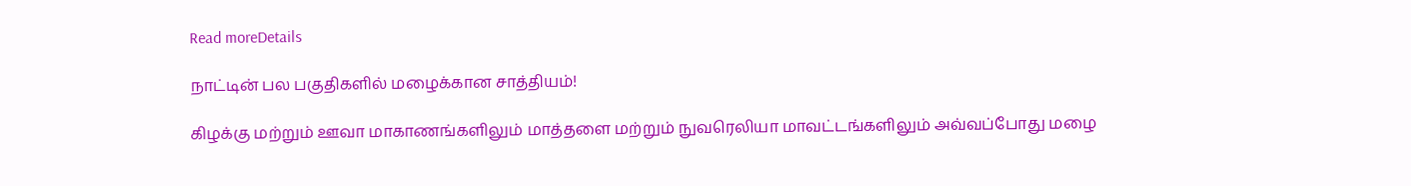Read moreDetails

நாட்டின் பல பகுதிகளில் மழைக்கான சாத்தியம்!

கிழக்கு மற்றும் ஊவா மாகாணங்களிலும் மாத்தளை மற்றும் நுவரெலியா மாவட்டங்களிலும் அவ்வப்போது மழை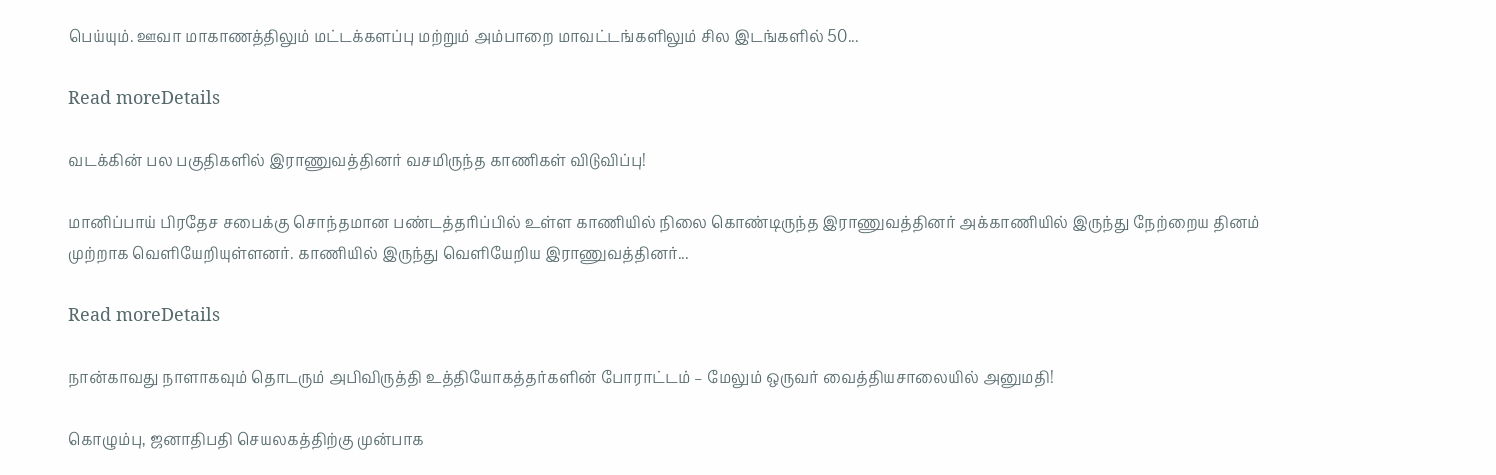பெய்யும். ஊவா மாகாணத்திலும் மட்டக்களப்பு மற்றும் அம்பாறை மாவட்டங்களிலும் சில இடங்களில் 50...

Read moreDetails

வடக்கின் பல பகுதிகளில் இராணுவத்தினர் வசமிருந்த காணிகள் விடுவிப்பு!

மானிப்பாய் பிரதேச சபைக்கு சொந்தமான பண்டத்தரிப்பில் உள்ள காணியில் நிலை கொண்டிருந்த இராணுவத்தினர் அக்காணியில் இருந்து நேற்றைய தினம் முற்றாக வெளியேறியுள்ளனர். காணியில் இருந்து வெளியேறிய இராணுவத்தினர்...

Read moreDetails

நான்காவது நாளாகவும் தொடரும் அபிவிருத்தி உத்தியோகத்தர்களின் போராட்டம் – மேலும் ஒருவர் வைத்தியசாலையில் அனுமதி!

கொழும்பு, ஜனாதிபதி செயலகத்திற்கு முன்பாக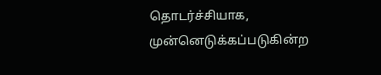தொடர்ச்சியாக, முன்னெடுக்கப்படுகின்ற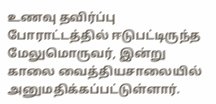உணவு தவிர்ப்பு போராட்டத்தில் ஈடுபட்டிருந்த மேலுமொருவர், இன்று காலை வைத்தியசாலையில் அனுமதிக்கப்பட்டுள்ளார்.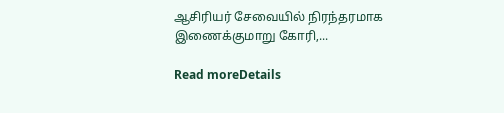ஆசிரியர் சேவையில் நிரந்தரமாக இணைக்குமாறு கோரி,...

Read moreDetails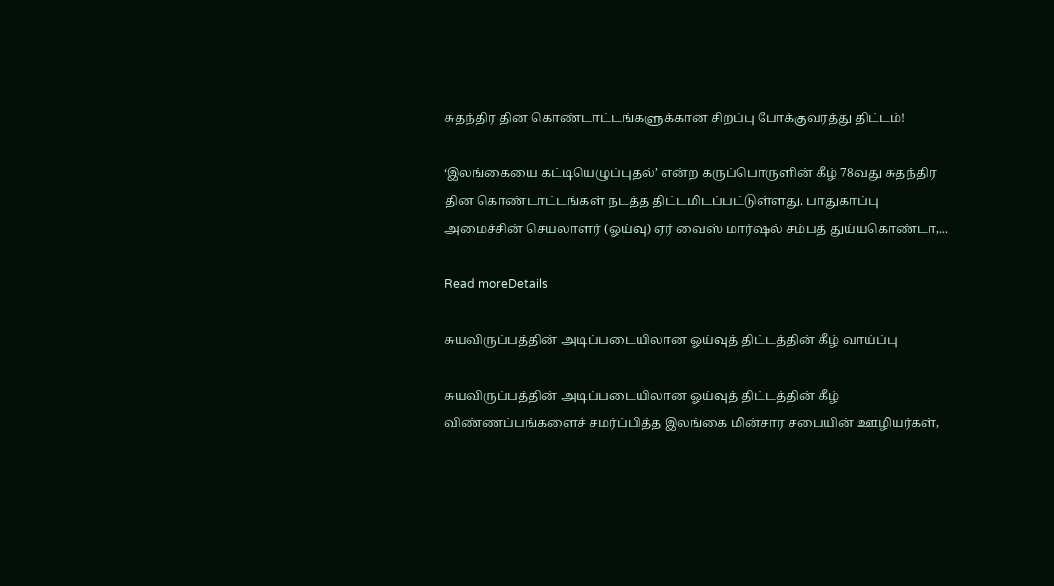சுதந்திர தின கொண்டாட்டங்களுக்கான சிறப்பு போக்குவரத்து திட்டம்!

‘இலங்கையை கட்டியெழுப்புதல்’ என்ற கருப்பொருளின் கீழ் 78வது சுதந்திர தின கொண்டாட்டங்கள் நடத்த திட்டமிடப்பட்டுள்ளது. பாதுகாப்பு அமைச்சின் செயலாளர் (ஓய்வு) ஏர் வைஸ் மார்ஷல் சம்பத் துய்யகொண்டா,...

Read moreDetails

சுயவிருப்பத்தின் அடிப்படையிலான ஓய்வுத் திட்டத்தின் கீழ் வாய்ப்பு

சுயவிருப்பத்தின் அடிப்படையிலான ஓய்வுத் திட்டத்தின் கீழ் விண்ணப்பங்களைச் சமர்ப்பித்த இலங்கை மின்சார சபையின் ஊழியர்கள்,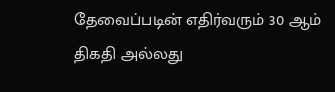தேவைப்படின் எதிர்வரும் 30 ஆம் திகதி அல்லது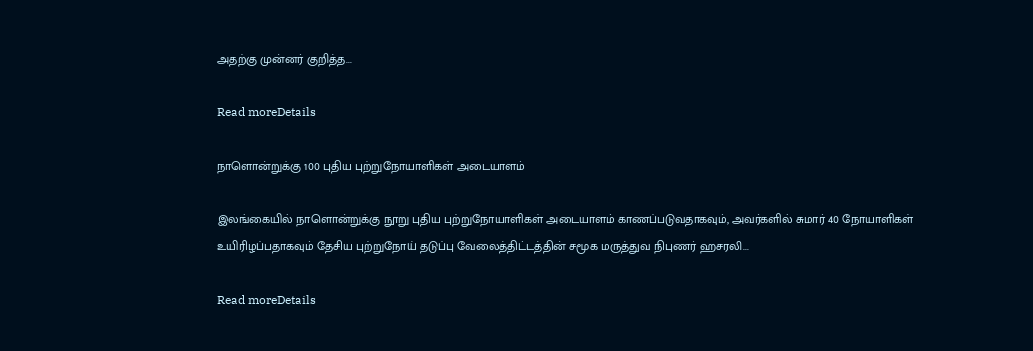அதற்கு முன்னர் குறித்த...

Read moreDetails

நாளொன்றுக்கு 100 புதிய புற்றுநோயாளிகள் அடையாளம்

இலங்கையில் நாளொன்றுக்கு நூறு புதிய புற்றுநோயாளிகள் அடையாளம் காணப்படுவதாகவும், அவர்களில் சுமார் 40 நோயாளிகள் உயிரிழப்பதாகவும் தேசிய புற்றுநோய் தடுப்பு வேலைத்திட்டத்தின் சமூக மருத்துவ நிபுணர் ஹசரலி...

Read moreDetails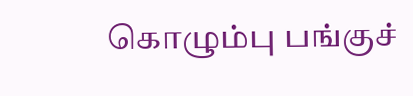கொழும்பு பங்குச்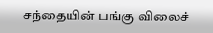சந்தையின் பங்கு விலைச்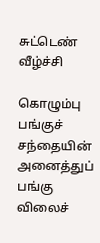சுட்டெண் வீழ்ச்சி

கொழும்பு பங்குச் சந்தையின் அனைத்துப் பங்கு விலைச்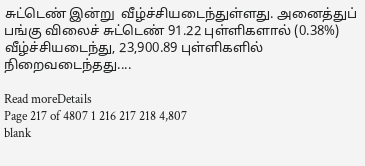சுட்டெண் இன்று  வீழ்ச்சியடைந்துள்ளது. அனைத்துப் பங்கு விலைச் சுட்டெண் 91.22 புள்ளிகளால் (0.38%) வீழ்ச்சியடைந்து, 23,900.89 புள்ளிகளில் நிறைவடைந்தது....

Read moreDetails
Page 217 of 4807 1 216 217 218 4,807
blank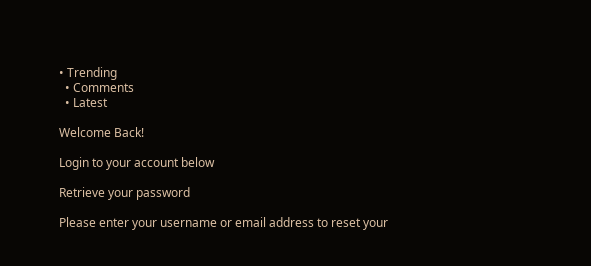• Trending
  • Comments
  • Latest

Welcome Back!

Login to your account below

Retrieve your password

Please enter your username or email address to reset your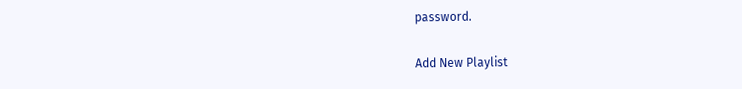password.

Add New Playlist